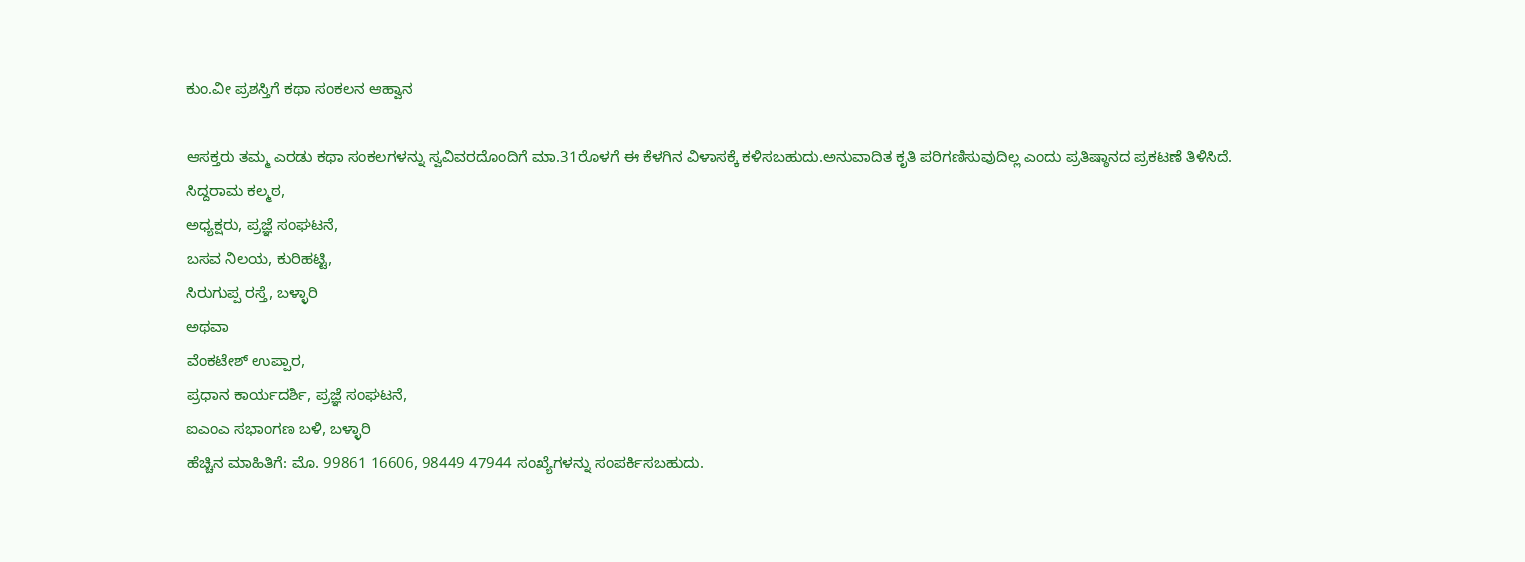ಕುಂ.ವೀ ಪ್ರಶಸ್ತಿಗೆ ಕಥಾ ಸಂಕಲನ ಆಹ್ವಾನ

ಆಸಕ್ತರು ತಮ್ಮ ಎರಡು ಕಥಾ ಸಂಕಲಗಳನ್ನು ಸ್ವವಿವರದೊಂದಿಗೆ ಮಾ.31ರೊಳಗೆ ಈ ಕೆಳಗಿನ ವಿಳಾಸಕ್ಕೆ ಕಳಿಸಬಹುದು.ಅನುವಾದಿತ ಕೃತಿ ಪರಿಗಣಿಸುವುದಿಲ್ಲ ಎಂದು ಪ್ರತಿಷ್ಠಾನದ ಪ್ರಕಟಣೆ ತಿಳಿಸಿದೆ.
ಸಿದ್ದರಾಮ ಕಲ್ಮಠ,
ಅಧ್ಯಕ್ಷರು, ಪ್ರಜ್ಞೆ ಸಂಘಟನೆ,
ಬಸವ ನಿಲಯ, ಕುರಿಹಟ್ಟಿ,
ಸಿರುಗುಪ್ಪ ರಸ್ತೆ, ಬಳ್ಳಾರಿ
ಅಥವಾ
ವೆಂಕಟೇಶ್ ಉಪ್ಪಾರ,
ಪ್ರಧಾನ ಕಾರ್ಯದರ್ಶಿ, ಪ್ರಜ್ಞೆ ಸಂಘಟನೆ,
ಐಎಂಎ ಸಭಾಂಗಣ ಬಳಿ, ಬಳ್ಳಾರಿ
ಹೆಚ್ಚಿನ ಮಾಹಿತಿಗೆ: ಮೊ. 99861 16606, 98449 47944 ಸಂಖ್ಯೆಗಳನ್ನು ಸಂಪರ್ಕಿಸಬಹುದು.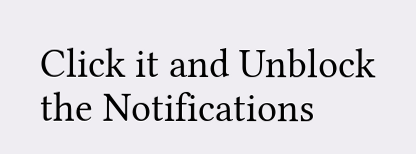Click it and Unblock the Notifications